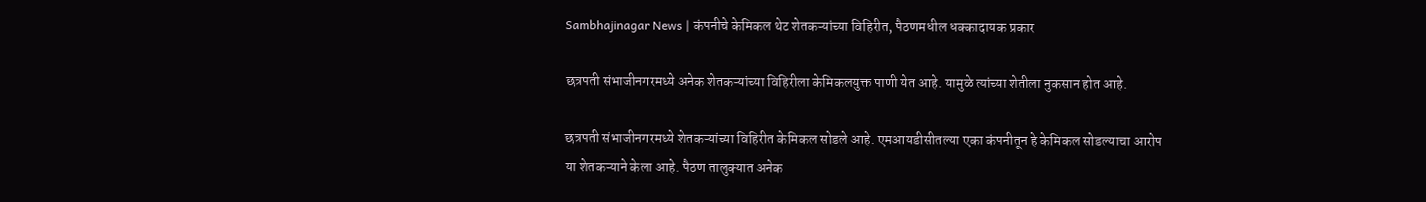Sambhajinagar News | कंपनीचे केमिकल थेट शेतकऱ्यांच्या विहिरीत, पैठणमधील धक्कादायक प्रकार

छत्रपती संभाजीनगरमध्ये अनेक शेतकऱ्यांच्या विहिरीला केमिकलयुक्त पाणी येत आहे. यामुळे त्यांच्या शेतीला नुकसान होत आहे.

छत्रपती संभाजीनगरमध्ये शेतकऱ्यांच्या विहिरीत केमिकल सोडले आहे. एमआयडीसीतल्या एका कंपनीतून हे केमिकल सोडल्याचा आरोप या शेतकऱ्याने केला आहे. पैठण तालुक्यात अनेक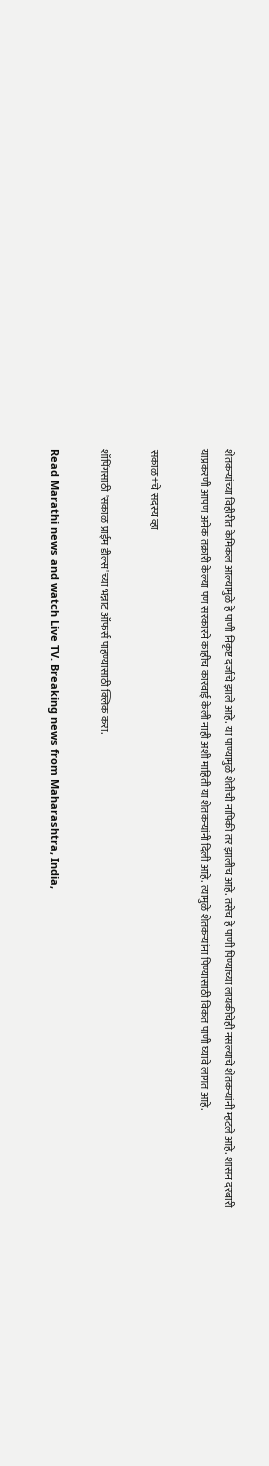शेतकऱ्यांच्या विहीरीत केमिकल आल्यामुळे हे पाणी निकृष्ट दर्जाचे झाले आहे. या पाण्यामुळे शेतीची नापिकी तर झालीच आहे. तसेच हे पाणी पिण्याच्या लायकीचेही नसल्याचे शेतकऱ्यांनी म्हटले आहे. शासन दरबारी याप्रकरणी आपण अनेक तक्रारी केल्या पण सरकारने काहीच कारवाई केली नाही अशी माहिती या शेतकऱ्यांनी दिली आहे. त्यामुळे शेतकऱ्यांना पिण्यासाठी विकत पाणी घ्यावे लागत आहे.

सकाळ+चे सदस्य व्हा

शॉपिंगसाठी 'सकाळ प्राईम डील्स'च्या भन्नाट ऑफर्स पाहण्यासाठी क्लिक करा.

Read Marathi news and watch Live TV. Breaking news from Maharashtra, India,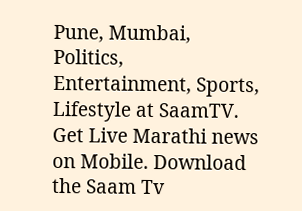Pune, Mumbai, Politics, Entertainment, Sports, Lifestyle at SaamTV. Get Live Marathi news on Mobile. Download the Saam Tv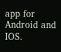app for Android and IOS.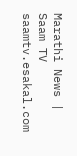Marathi News | Saam TV
saamtv.esakal.com